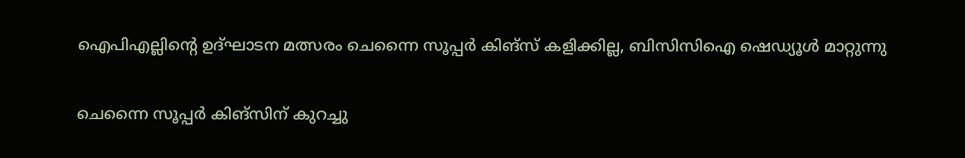ഐപിഎല്ലിന്റെ ഉദ്ഘാടന മത്സരം ചെന്നൈ സൂപ്പര്‍ കിങ്‌സ് കളിക്കില്ല, ബിസിസിഐ ഷെഡ്യൂള്‍ മാറ്റുന്നു

ചെന്നൈ സൂപ്പര്‍ കിങ്‌സിന് കുറച്ചു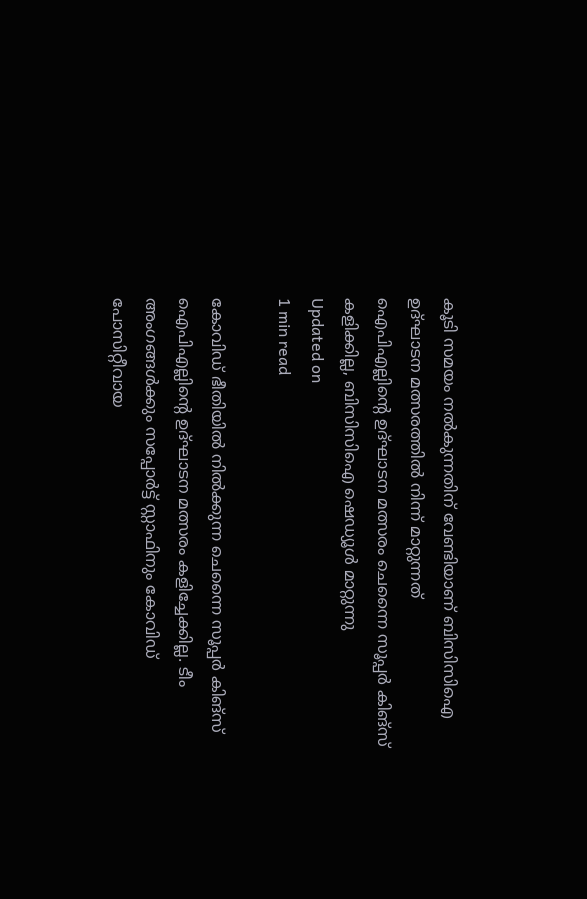കൂടി സമയം നല്‍കുന്നതിന് വേണ്ടിയാണ് ബിസിസിഐ ഉദ്ഘാടന മത്സരത്തില്‍ നിന്ന് മാറ്റുന്നത്
ഐപിഎല്ലിന്റെ ഉദ്ഘാടന മത്സരം ചെന്നൈ സൂപ്പര്‍ കിങ്‌സ് കളിക്കില്ല, ബിസിസിഐ ഷെഡ്യൂള്‍ മാറ്റുന്നു
Updated on
1 min read

കോവിഡ് ഭീതിയില്‍ നില്‍ക്കുന്ന ചെന്നൈ സൂപ്പര്‍ കിങ്‌സ് ഐപിഎല്ലിന്റെ ഉദ്ഘാടന മത്സരം കളിച്ചേക്കില്ല. ടീം അംഗങ്ങള്‍ക്കും സപ്പോര്‍ട്ട് സ്റ്റാഫിനും കോവിഡ് പോസിറ്റീവായ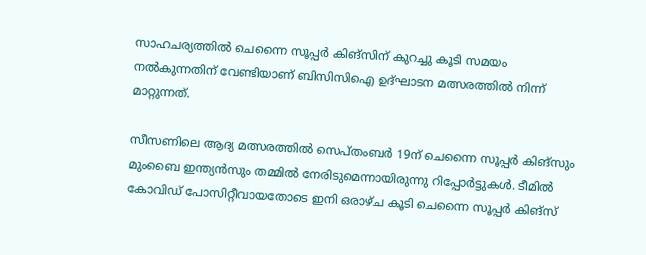സാഹചര്യത്തില്‍ ചെന്നൈ സൂപ്പര്‍ കിങ്‌സിന് കുറച്ചു കൂടി സമയം നല്‍കുന്നതിന് വേണ്ടിയാണ് ബിസിസിഐ ഉദ്ഘാടന മത്സരത്തില്‍ നിന്ന് മാറ്റുന്നത്.

സീസണിലെ ആദ്യ മത്സരത്തില്‍ സെപ്തംബര്‍ 19ന് ചെന്നൈ സൂപ്പര്‍ കിങ്‌സും മുംബൈ ഇന്ത്യന്‍സും തമ്മില്‍ നേരിടുമെന്നായിരുന്നു റിപ്പോര്‍ട്ടുകള്‍. ടീമില്‍ കോവിഡ് പോസിറ്റീവായതോടെ ഇനി ഒരാഴ്ച കൂടി ചെന്നൈ സൂപ്പര്‍ കിങ്‌സ്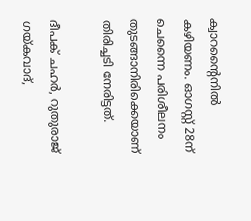ക്വാറന്റൈനില്‍ കഴിയണം. ഓഗസ്റ്റ് 28ന് ചെന്നൈ പരിശീലനം തുടങ്ങാനിരിക്കെയാണ് തിരിച്ചടി നേരിട്ടത്.

ദീപക് ചഹര്‍, റുതുരാജ് ഗയ്കവാദ്,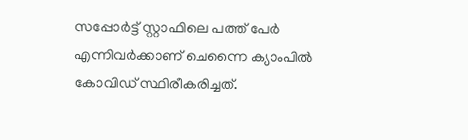സപ്പോര്‍ട്ട് സ്റ്റാഫിലെ പത്ത് പേര്‍ എന്നിവര്‍ക്കാണ് ചെന്നൈ ക്യാംപില്‍ കോവിഡ് സ്ഥിരീകരിച്ചത്.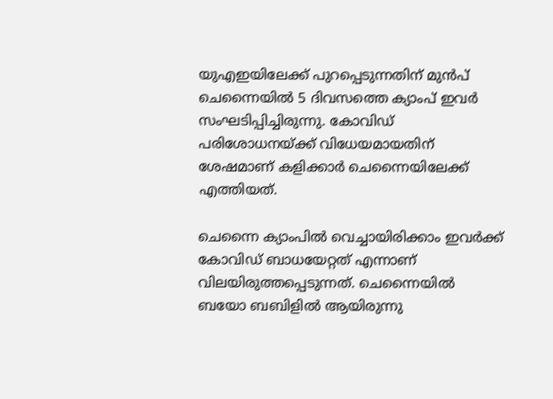യുഎഇയിലേക്ക് പുറപ്പെടുന്നതിന് മുന്‍പ് ചെന്നൈയില്‍ 5 ദിവസത്തെ ക്യാംപ് ഇവര്‍ സംഘടിപ്പിച്ചിരുന്നു. കോവിഡ് പരിശോധനയ്ക്ക് വിധേയമായതിന് ശേഷമാണ് കളിക്കാര്‍ ചെന്നൈയിലേക്ക് എത്തിയത്.

ചെന്നൈ ക്യാംപില്‍ വെച്ചായിരിക്കാം ഇവര്‍ക്ക് കോവിഡ് ബാധയേറ്റത് എന്നാണ് വിലയിരുത്തപ്പെടുന്നത്. ചെന്നൈയില്‍ ബയോ ബബിളില്‍ ആയിരുന്നു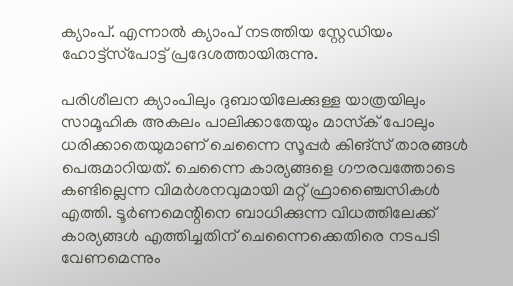ക്യാംപ്. എന്നാല്‍ ക്യാംപ് നടത്തിയ സ്റ്റേഡിയം ഹോട്ട്‌സ്‌പോട്ട് പ്രദേശത്തായിരുന്നു.

പരിശീലന ക്യാംപിലും ദുബായിലേക്കുള്ള യാത്രയിലും സാമൂഹിക അകലം പാലിക്കാതേയും മാസ്‌ക് പോലും ധരിക്കാതെയുമാണ് ചെന്നൈ സൂപ്പര്‍ കിങ്‌സ് താരങ്ങള്‍ പെരുമാറിയത്. ചെന്നൈ കാര്യങ്ങളെ ഗൗരവത്തോടെ കണ്ടില്ലെന്ന വിമര്‍ശനവുമായി മറ്റ് ഫ്രാഞ്ചൈസികള്‍ എത്തി. ടൂര്‍ണമെന്റിനെ ബാധിക്കുന്ന വിധത്തിലേക്ക് കാര്യങ്ങള്‍ എത്തിച്ചതിന് ചെന്നൈക്കെതിരെ നടപടി വേണമെന്നും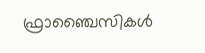ഫ്രാഞ്ചൈസികള്‍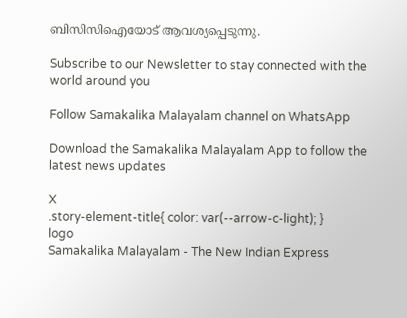ബിസിസിഐയോട് ആവശ്യപ്പെടുന്നു.

Subscribe to our Newsletter to stay connected with the world around you

Follow Samakalika Malayalam channel on WhatsApp

Download the Samakalika Malayalam App to follow the latest news updates

X
.story-element-title{ color: var(--arrow-c-light); }
logo
Samakalika Malayalam - The New Indian Express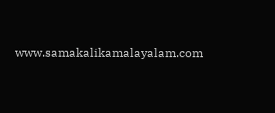www.samakalikamalayalam.com